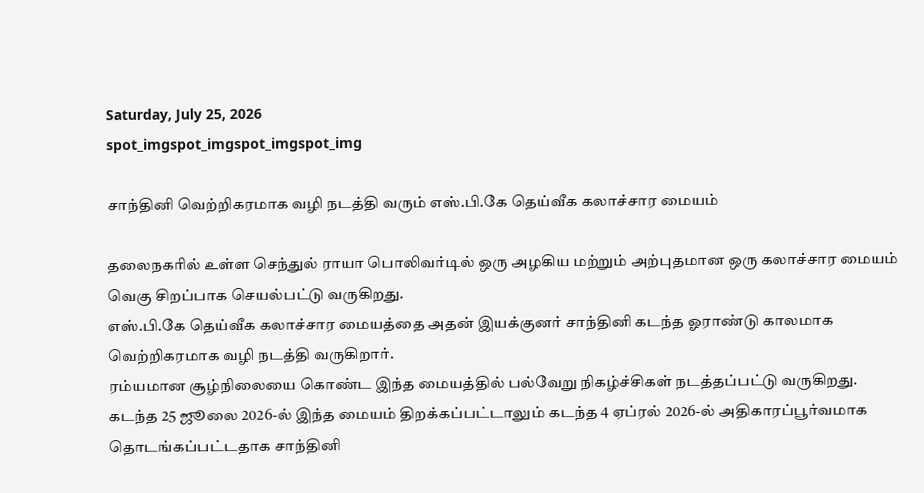Saturday, July 25, 2026
spot_imgspot_imgspot_imgspot_img

சாந்தினி வெற்றிகரமாக வழி நடத்தி வரும் எஸ்.பி.கே தெய்வீக கலாச்சார மையம்

தலைநகரில் உள்ள செந்துல் ராயா பொலிவர்டில் ஒரு அழகிய மற்றும் அற்புதமான ஒரு கலாச்சார மையம் வெகு சிறப்பாக செயல்பட்டு வருகிறது.
எஸ்.பி.கே தெய்வீக கலாச்சார மையத்தை அதன் இயக்குனர் சாந்தினி கடந்த ஓராண்டு காலமாக வெற்றிகரமாக வழி நடத்தி வருகிறார்.
ரம்யமான சூழ்நிலையை கொண்ட இந்த மையத்தில் பல்வேறு நிகழ்ச்சிகள் நடத்தப்பட்டு வருகிறது.
கடந்த 25 ஜூலை 2026-ல் இந்த மையம் திறக்கப்பட்டாலும் கடந்த 4 ஏப்ரல் 2026-ல் அதிகாரப்பூர்வமாக தொடங்கப்பட்டதாக சாந்தினி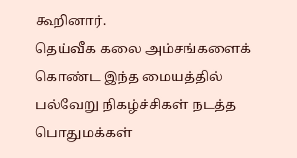கூறினார்.
தெய்வீக கலை அம்சங்களைக் கொண்ட இந்த மையத்தில் பல்வேறு நிகழ்ச்சிகள் நடத்த பொதுமக்கள்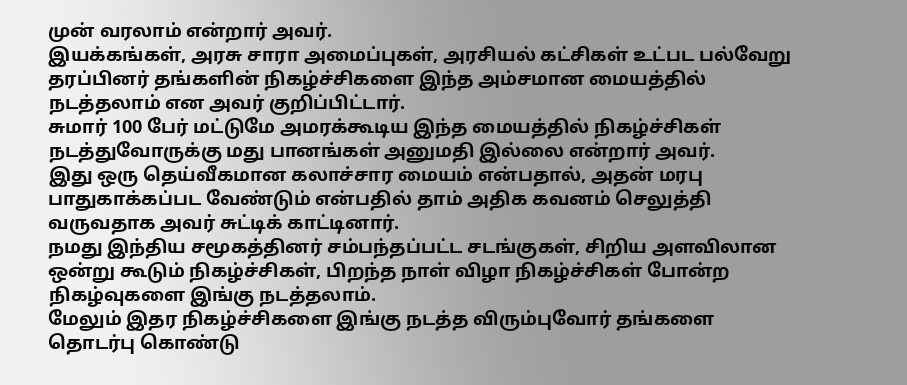முன் வரலாம் என்றார் அவர்.
இயக்கங்கள், அரசு சாரா அமைப்புகள், அரசியல் கட்சிகள் உட்பட பல்வேறு தரப்பினர் தங்களின் நிகழ்ச்சிகளை இந்த அம்சமான மையத்தில் நடத்தலாம் என அவர் குறிப்பிட்டார்.
சுமார் 100 பேர் மட்டுமே அமரக்கூடிய இந்த மையத்தில் நிகழ்ச்சிகள் நடத்துவோருக்கு மது பானங்கள் அனுமதி இல்லை என்றார் அவர்.
இது ஒரு தெய்வீகமான கலாச்சார மையம் என்பதால், அதன் மரபு பாதுகாக்கப்பட வேண்டும் என்பதில் தாம் அதிக கவனம் செலுத்தி வருவதாக அவர் சுட்டிக் காட்டினார்.
நமது இந்திய சமூகத்தினர் சம்பந்தப்பட்ட சடங்குகள், சிறிய அளவிலான ஒன்று கூடும் நிகழ்ச்சிகள், பிறந்த நாள் விழா நிகழ்ச்சிகள் போன்ற நிகழ்வுகளை இங்கு நடத்தலாம்.
மேலும் இதர நிகழ்ச்சிகளை இங்கு நடத்த விரும்புவோர் தங்களை தொடர்பு கொண்டு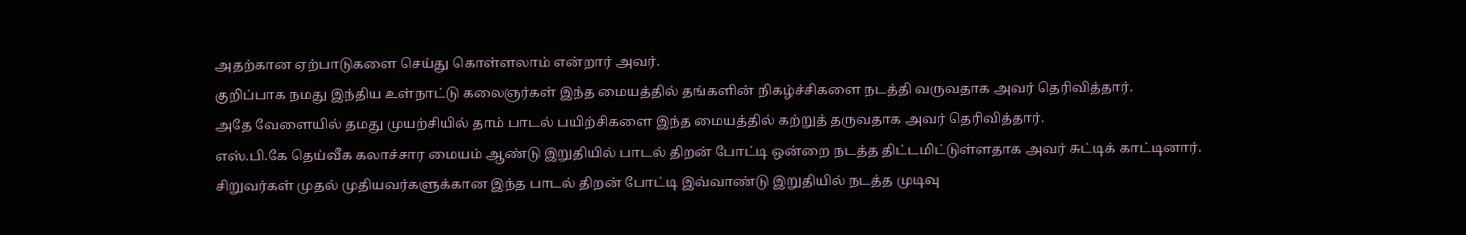அதற்கான ஏற்பாடுகளை செய்து கொள்ளலாம் என்றார் அவர்.
குறிப்பாக நமது இந்திய உள்நாட்டு கலைஞர்கள் இந்த மையத்தில் தங்களின் நிகழ்ச்சிகளை நடத்தி வருவதாக அவர் தெரிவித்தார்.
அதே வேளையில் தமது முயற்சியில் தாம் பாடல் பயிற்சிகளை இந்த மையத்தில் கற்றுத் தருவதாக அவர் தெரிவித்தார்.
எஸ்.பி.கே தெய்வீக கலாச்சார மையம் ஆண்டு இறுதியில் பாடல் திறன் போட்டி ஒன்றை நடத்த திட்டமிட்டுள்ளதாக அவர் சுட்டிக் காட்டினார்.
சிறுவர்கள் முதல் முதியவர்களுக்கான இந்த பாடல் திறன் போட்டி இவ்வாண்டு இறுதியில் நடத்த முடிவு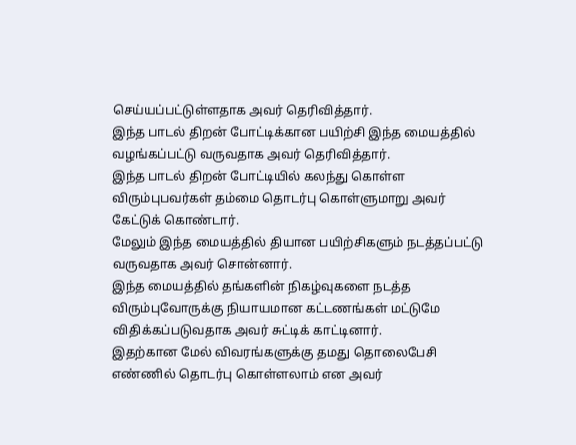செய்யப்பட்டுள்ளதாக அவர் தெரிவித்தார்.
இந்த பாடல் திறன் போட்டிக்கான பயிற்சி இந்த மையத்தில் வழங்கப்பட்டு வருவதாக அவர் தெரிவித்தார்.
இந்த பாடல் திறன் போட்டியில் கலந்து கொள்ள விரும்புபவர்கள் தம்மை தொடர்பு கொள்ளுமாறு அவர் கேட்டுக் கொண்டார்.
மேலும் இந்த மையத்தில் தியான பயிற்சிகளும் நடத்தப்பட்டு வருவதாக அவர் சொன்னார்.
இந்த மையத்தில் தங்களின் நிகழ்வுகளை நடத்த விரும்புவோருக்கு நியாயமான கட்டணங்கள் மட்டுமே விதிக்கப்படுவதாக அவர் சுட்டிக் காட்டினார்.
இதற்கான மேல் விவரங்களுக்கு தமது தொலைபேசி எண்ணில் தொடர்பு கொள்ளலாம் என அவர்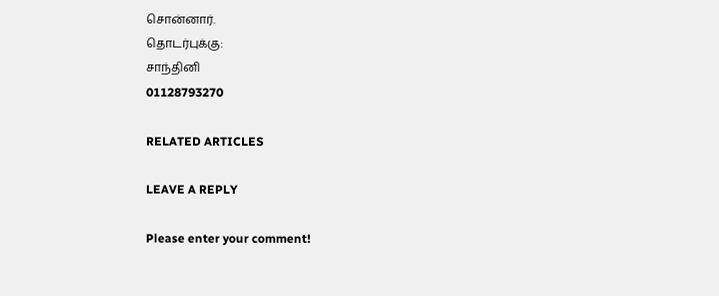சொன்னார்.
தொடர்புக்கு:
சாந்தினி
01128793270

RELATED ARTICLES

LEAVE A REPLY

Please enter your comment!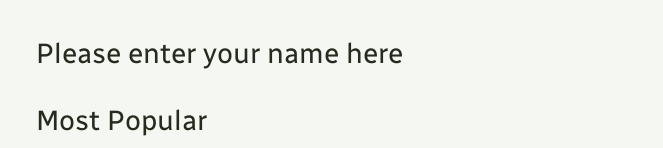Please enter your name here

Most Popular